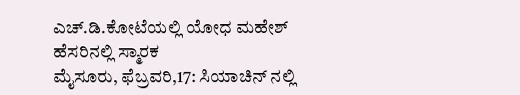ಎಚ್.ಡಿ.ಕೋಟೆಯಲ್ಲಿ ಯೋಧ ಮಹೇಶ್ ಹೆಸರಿನಲ್ಲಿ ಸ್ಮಾರಕ
ಮೈಸೂರು, ಫೆಬ್ರವರಿ,17: ಸಿಯಾಚಿನ್ ನಲ್ಲಿ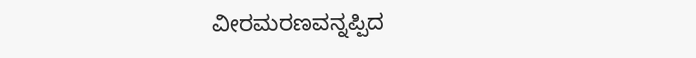ವೀರಮರಣವನ್ನಪ್ಪಿದ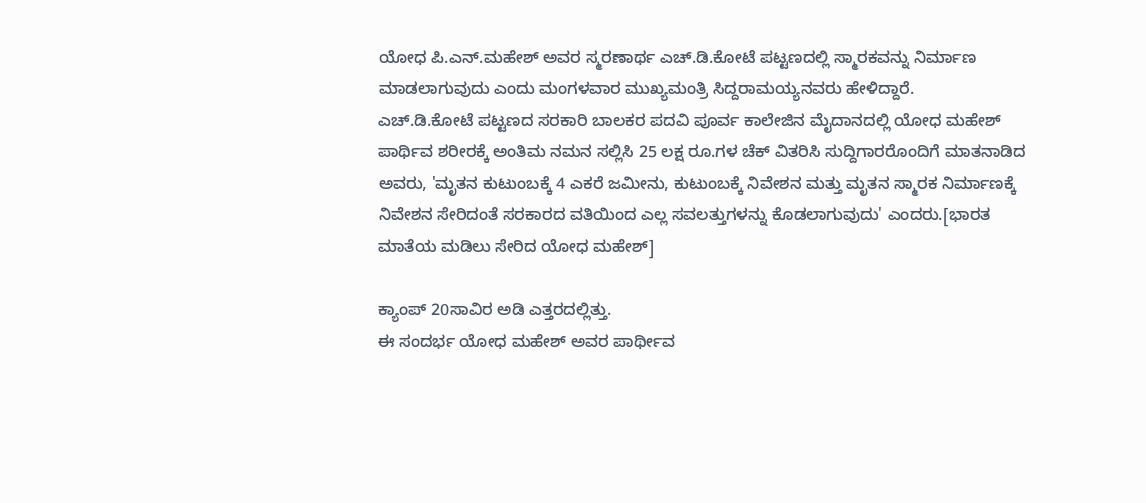ಯೋಧ ಪಿ.ಎನ್.ಮಹೇಶ್ ಅವರ ಸ್ಮರಣಾರ್ಥ ಎಚ್.ಡಿ.ಕೋಟೆ ಪಟ್ಟಣದಲ್ಲಿ ಸ್ಮಾರಕವನ್ನು ನಿರ್ಮಾಣ ಮಾಡಲಾಗುವುದು ಎಂದು ಮಂಗಳವಾರ ಮುಖ್ಯಮಂತ್ರಿ ಸಿದ್ದರಾಮಯ್ಯನವರು ಹೇಳಿದ್ದಾರೆ.
ಎಚ್.ಡಿ.ಕೋಟೆ ಪಟ್ಟಣದ ಸರಕಾರಿ ಬಾಲಕರ ಪದವಿ ಪೂರ್ವ ಕಾಲೇಜಿನ ಮೈದಾನದಲ್ಲಿ ಯೋಧ ಮಹೇಶ್ ಪಾರ್ಥಿವ ಶರೀರಕ್ಕೆ ಅಂತಿಮ ನಮನ ಸಲ್ಲಿಸಿ 25 ಲಕ್ಷ ರೂ.ಗಳ ಚೆಕ್ ವಿತರಿಸಿ ಸುದ್ದಿಗಾರರೊಂದಿಗೆ ಮಾತನಾಡಿದ ಅವರು, 'ಮೃತನ ಕುಟುಂಬಕ್ಕೆ 4 ಎಕರೆ ಜಮೀನು, ಕುಟುಂಬಕ್ಕೆ ನಿವೇಶನ ಮತ್ತು ಮೃತನ ಸ್ಮಾರಕ ನಿರ್ಮಾಣಕ್ಕೆ ನಿವೇಶನ ಸೇರಿದಂತೆ ಸರಕಾರದ ವತಿಯಿಂದ ಎಲ್ಲ ಸವಲತ್ತುಗಳನ್ನು ಕೊಡಲಾಗುವುದು' ಎಂದರು.[ಭಾರತ ಮಾತೆಯ ಮಡಿಲು ಸೇರಿದ ಯೋಧ ಮಹೇಶ್]

ಕ್ಯಾಂಪ್ 20ಸಾವಿರ ಅಡಿ ಎತ್ತರದಲ್ಲಿತ್ತು.
ಈ ಸಂದರ್ಭ ಯೋಧ ಮಹೇಶ್ ಅವರ ಪಾರ್ಥೀವ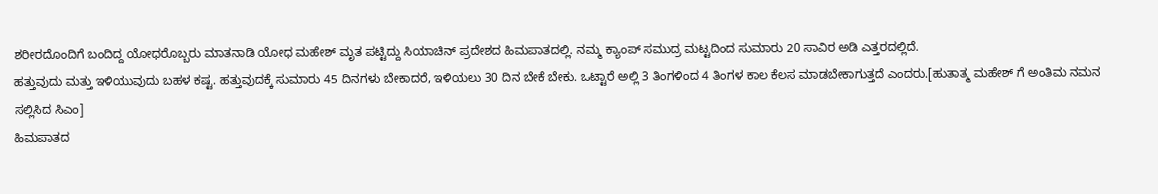ಶರೀರದೊಂದಿಗೆ ಬಂದಿದ್ದ ಯೋಧರೊಬ್ಬರು ಮಾತನಾಡಿ ಯೋಧ ಮಹೇಶ್ ಮೃತ ಪಟ್ಟಿದ್ದು ಸಿಯಾಚಿನ್ ಪ್ರದೇಶದ ಹಿಮಪಾತದಲ್ಲಿ. ನಮ್ಮ ಕ್ಯಾಂಪ್ ಸಮುದ್ರ ಮಟ್ಟದಿಂದ ಸುಮಾರು 20 ಸಾವಿರ ಅಡಿ ಎತ್ತರದಲ್ಲಿದೆ.
ಹತ್ತುವುದು ಮತ್ತು ಇಳಿಯುವುದು ಬಹಳ ಕಷ್ಟ. ಹತ್ತುವುದಕ್ಕೆ ಸುಮಾರು 45 ದಿನಗಳು ಬೇಕಾದರೆ, ಇಳಿಯಲು 30 ದಿನ ಬೇಕೆ ಬೇಕು. ಒಟ್ಟಾರೆ ಅಲ್ಲಿ 3 ತಿಂಗಳಿಂದ 4 ತಿಂಗಳ ಕಾಲ ಕೆಲಸ ಮಾಡಬೇಕಾಗುತ್ತದೆ ಎಂದರು.[ಹುತಾತ್ಮ ಮಹೇಶ್ ಗೆ ಅಂತಿಮ ನಮನ ಸಲ್ಲಿಸಿದ ಸಿಎಂ]
ಹಿಮಪಾತದ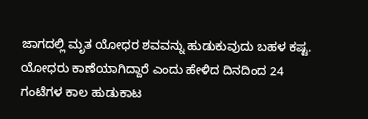ಜಾಗದಲ್ಲಿ ಮೃತ ಯೋಧರ ಶವವನ್ನು ಹುಡುಕುವುದು ಬಹಳ ಕಷ್ಟ. ಯೋಧರು ಕಾಣೆಯಾಗಿದ್ದಾರೆ ಎಂದು ಹೇಳಿದ ದಿನದಿಂದ 24 ಗಂಟೆಗಳ ಕಾಲ ಹುಡುಕಾಟ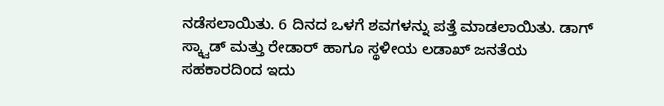ನಡೆಸಲಾಯಿತು. 6 ದಿನದ ಒಳಗೆ ಶವಗಳನ್ನು ಪತ್ತೆ ಮಾಡಲಾಯಿತು. ಡಾಗ್ ಸ್ಕ್ವಾಡ್ ಮತ್ತು ರೇಡಾರ್ ಹಾಗೂ ಸ್ಥಳೀಯ ಲಡಾಖ್ ಜನತೆಯ ಸಹಕಾರದಿಂದ ಇದು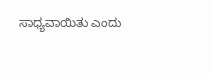ಸಾಧ್ಯವಾಯಿತು ಎಂದು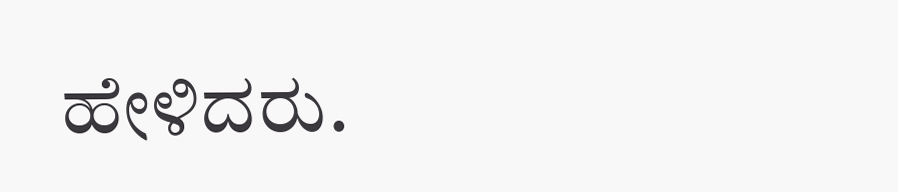ಹೇಳಿದರು.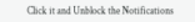Click it and Unblock the Notifications